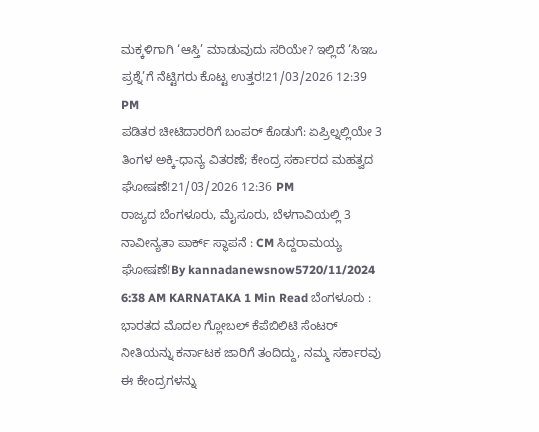ಮಕ್ಕಳಿಗಾಗಿ ‘ಆಸ್ತಿ’ ಮಾಡುವುದು ಸರಿಯೇ? ಇಲ್ಲಿದೆ ‘ಸಿಇಒ ಪ್ರಶ್ನೆ’ಗೆ ನೆಟ್ಟಿಗರು ಕೊಟ್ಟ ಉತ್ತರ!21/03/2026 12:39 PM
ಪಡಿತರ ಚೀಟಿದಾರರಿಗೆ ಬಂಪರ್ ಕೊಡುಗೆ: ಏಪ್ರಿಲ್ನಲ್ಲಿಯೇ 3 ತಿಂಗಳ ಅಕ್ಕಿ-ಧಾನ್ಯ ವಿತರಣೆ; ಕೇಂದ್ರ ಸರ್ಕಾರದ ಮಹತ್ವದ ಘೋಷಣೆ!21/03/2026 12:36 PM
ರಾಜ್ಯದ ಬೆಂಗಳೂರು, ಮೈಸೂರು, ಬೆಳಗಾವಿಯಲ್ಲಿ 3 ನಾವೀನ್ಯತಾ ಪಾರ್ಕ್ ಸ್ಥಾಪನೆ : CM ಸಿದ್ದರಾಮಯ್ಯ ಘೋಷಣೆ!By kannadanewsnow5720/11/2024 6:38 AM KARNATAKA 1 Min Read ಬೆಂಗಳೂರು : ಭಾರತದ ಮೊದಲ ಗ್ಲೋಬಲ್ ಕೆಪೆಬಿಲಿಟಿ ಸೆಂಟರ್ ನೀತಿಯನ್ನು ಕರ್ನಾಟಕ ಜಾರಿಗೆ ತಂದಿದ್ದು, ನಮ್ಮ ಸರ್ಕಾರವು ಈ ಕೇಂದ್ರಗಳನ್ನು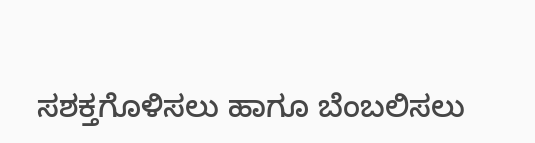ಸಶಕ್ತಗೊಳಿಸಲು ಹಾಗೂ ಬೆಂಬಲಿಸಲು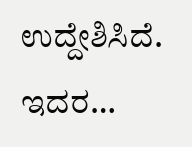ಉದ್ದೇಶಿಸಿದೆ. ಇದರ…